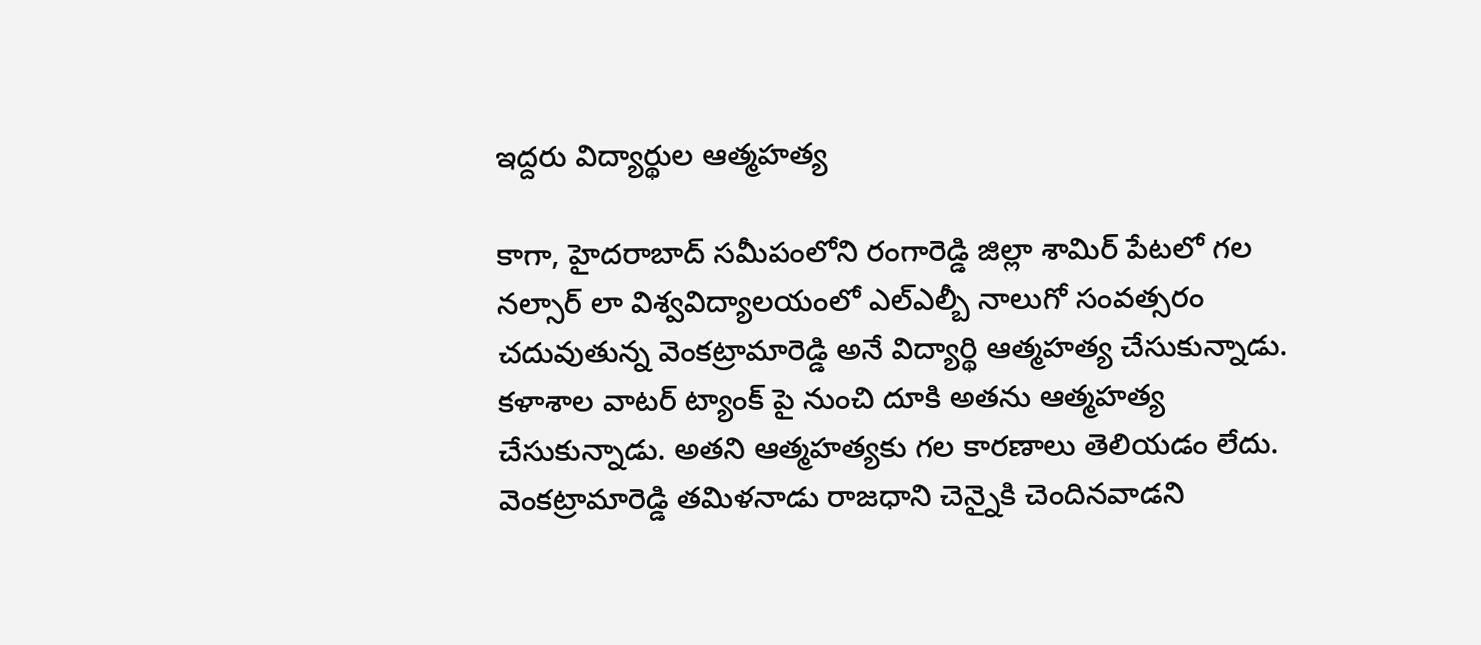ఇద్దరు విద్యార్థుల ఆత్మహత్య

కాగా, హైదరాబాద్ సమీపంలోని రంగారెడ్డి జిల్లా శామిర్ పేటలో గల నల్సార్ లా విశ్వవిద్యాలయంలో ఎల్ఎల్బీ నాలుగో సంవత్సరం చదువుతున్న వెంకట్రామారెడ్డి అనే విద్యార్థి ఆత్మహత్య చేసుకున్నాడు. కళాశాల వాటర్ ట్యాంక్ పై నుంచి దూకి అతను ఆత్మహత్య చేసుకున్నాడు. అతని ఆత్మహత్యకు గల కారణాలు తెలియడం లేదు. వెంకట్రామారెడ్డి తమిళనాడు రాజధాని చెన్నైకి చెందినవాడని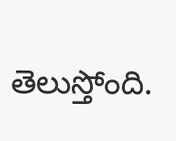తెలుస్తోంది.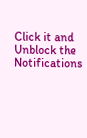Click it and Unblock the Notifications